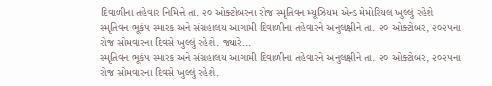દિવાળીના તહેવાર નિમિત્તે તા. ૨૦ ઓક્ટોબરના રોજ સ્મૃતિવન મ્યૂઝિયમ એન્ડ મેમોરિયલ ખુલ્લું રહેશે
સ્મૃતિવન ભૂકંપ સ્મારક અને સંગ્રહાલય આગામી દિવાળીના તહેવારને અનુલક્ષીને તા. ૨૦ ઓક્ટોબર, ૨૦૨૫ના રોજ સોમવારના દિવસે ખુલ્લું રહેશે. જ્યારે...
સ્મૃતિવન ભૂકંપ સ્મારક અને સંગ્રહાલય આગામી દિવાળીના તહેવારને અનુલક્ષીને તા. ૨૦ ઓક્ટોબર, ૨૦૨૫ના રોજ સોમવારના દિવસે ખુલ્લું રહેશે.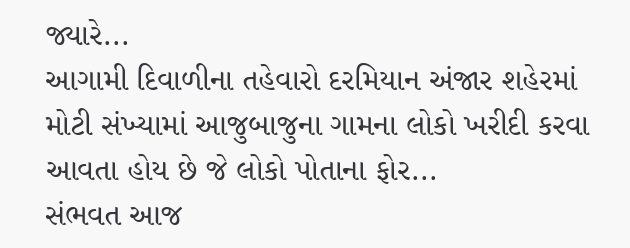જ્યારે...
આગામી દિવાળીના તહેવારો દરમિયાન અંજાર શહેરમાં મોટી સંખ્યામાં આજુબાજુના ગામના લોકો ખરીદી કરવા આવતા હોય છે જે લોકો પોતાના ફોર...
સંભવત આજ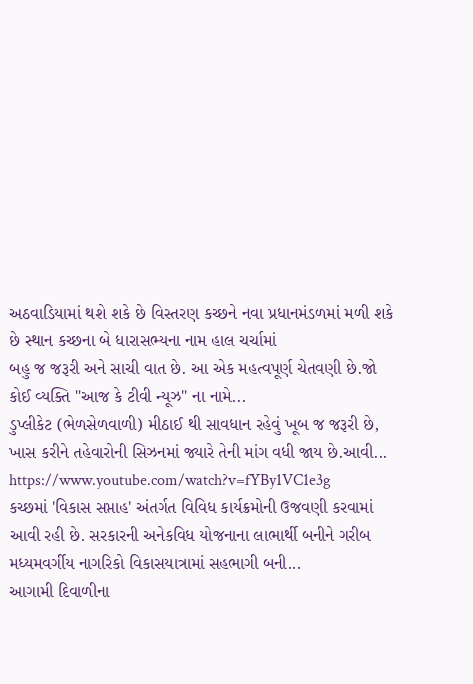અઠવાડિયામાં થશે શકે છે વિસ્તરણ કચ્છને નવા પ્રધાનમંડળમાં મળી શકે છે સ્થાન કચ્છના બે ધારાસભ્યના નામ હાલ ચર્ચામાં
બહુ જ જરૂરી અને સાચી વાત છે. આ એક મહત્વપૂર્ણ ચેતવણી છે.જો કોઈ વ્યક્તિ "આજ કે ટીવી ન્યૂઝ" ના નામે...
ડુપ્લીકેટ (ભેળસેળવાળી) મીઠાઈ થી સાવધાન રહેવું ખૂબ જ જરૂરી છે, ખાસ કરીને તહેવારોની સિઝનમાં જ્યારે તેની માંગ વધી જાય છે.આવી...
https://www.youtube.com/watch?v=fYBy1VC1e3g
કચ્છમાં 'વિકાસ સપ્તાહ' અંતર્ગત વિવિધ કાર્યક્રમોની ઉજવણી કરવામાં આવી રહી છે. સરકારની અનેકવિધ યોજનાના લાભાર્થી બનીને ગરીબ મધ્યમવર્ગીય નાગરિકો વિકાસયાત્રામાં સહભાગી બની...
આગામી દિવાળીના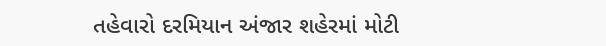તહેવારો દરમિયાન અંજાર શહેરમાં મોટી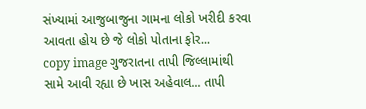સંખ્યામાં આજુબાજુના ગામના લોકો ખરીદી કરવા આવતા હોય છે જે લોકો પોતાના ફોર...
copy image ગુજરાતના તાપી જિલ્લામાંથી સામે આવી રહ્યા છે ખાસ અહેવાલ... તાપી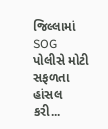જિલ્લામાં SOG પોલીસે મોટી સફળતા હાંસલ કરી...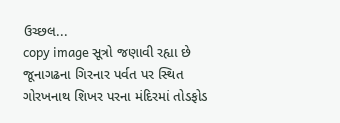ઉચ્છલ...
copy image સૂત્રો જણાવી રહ્યા છે જૂનાગઢના ગિરનાર પર્વત પર સ્થિત ગોરખનાથ શિખર પરના મંદિરમાં તોડફોડ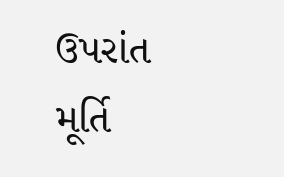ઉપરાંત મૂર્તિ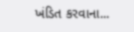ખંડિત કરવાના...